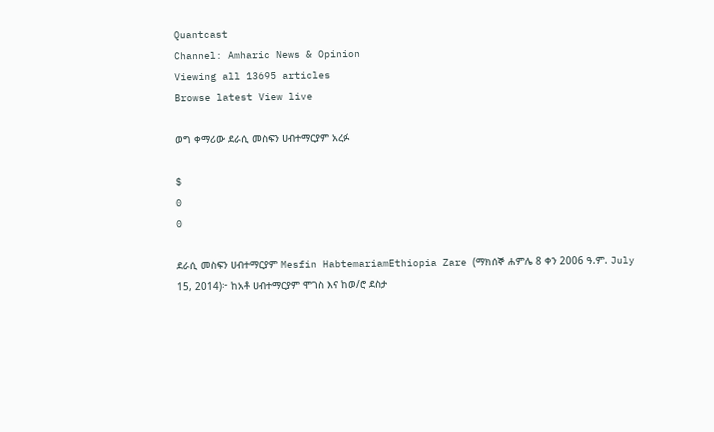Quantcast
Channel: Amharic News & Opinion
Viewing all 13695 articles
Browse latest View live

ወግ ቀማሪው ደራሲ መስፍን ሀብተማርያም አረፉ

$
0
0

ደራሲ መስፍን ሀብተማርያም Mesfin HabtemariamEthiopia Zare (ማክሰኞ ሐምሌ 8 ቀን 2006 ዓ.ም. July 15, 2014)፦ ከአቶ ሀብተማርያም ሞገስ እና ከወ/ሮ ደስታ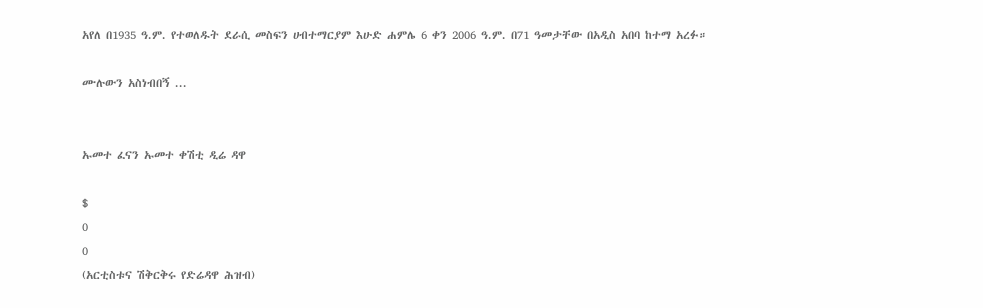አየለ በ1935 ዓ.ም. የተወለዱት ደራሲ መስፍን ሀብተማርያም እሁድ ሐምሌ 6 ቀን 2006 ዓ.ም. በ71 ዓመታቸው በአዲስ አበባ ከተማ አረፉ።

ሙሉውን አስነብበኝ ...


ኡመተ ፈናን ኡመተ ቀሽቲ ዲሬ ዳዋ

$
0
0
(አርቲስቱና ሽቅርቅሩ የድሬዳዋ ሕዝብ)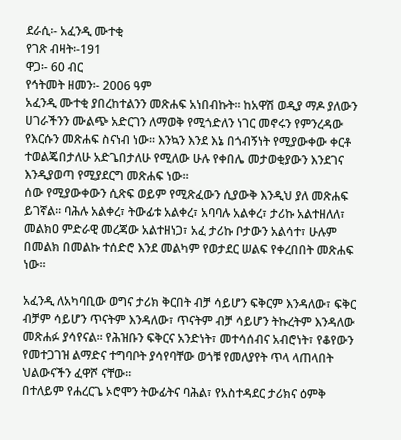ደራሲ፡- አፈንዲ ሙተቂ
የገጽ ብዛት፡-191
ዋጋ፡- 60 ብር
የኅትመት ዘመን፡- 2006 ዓም
አፈንዲ ሙተቂ ያበረከተልንን መጽሐፍ አነበብኩት፡፡ ከአዋሽ ወዲያ ማዶ ያለውን ሀገራችንን ሙልጭ አድርገን ለማወቅ የሚጎድለን ነገር መኖሩን የምንረዳው የእርሱን መጽሐፍ ስናነብ ነው፡፡ እንኳን እንደ እኔ በጎብኝነት የሚያውቀው ቀርቶ ተወልጄበታለሁ አድጌበታለሁ የሚለው ሁሉ የቀበሌ መታወቂያውን እንደገና እንዲያወጣ የሚያደርግ መጽሐፍ ነው፡፡
ሰው የሚያውቀውን ሲጽፍ ወይም የሚጽፈውን ሲያውቅ እንዲህ ያለ መጽሐፍ ይገኛል፡፡ ባሕሉ አልቀረ፣ ትውፊቱ አልቀረ፣ አባባሉ አልቀረ፣ ታሪኩ አልተዘለለ፣ መልክዐ ምድራዊ መረጃው አልተዘነጋ፣ አፈ ታሪኩ ቦታውን አልሳተ፣ ሁሉም በመልክ በመልኩ ተሰድሮ እንደ መልካም የወታደር ሠልፍ የቀረበበት መጽሐፍ ነው፡፡

አፈንዲ ለአካባቢው ወግና ታሪክ ቅርበት ብቻ ሳይሆን ፍቅርም እንዳለው፣ ፍቅር ብቻም ሳይሆን ጥናትም እንዳለው፣ ጥናትም ብቻ ሳይሆን ትኩረትም እንዳለው መጽሐፉ ያሳየናል፡፡ የሕዝቡን ፍቅርና አንድነት፣ መተሳሰብና አብሮነት፣ የቆየውን የመተጋገዝ ልማድና ተግባቦት ያሳየባቸው ወጎቹ የመለያየት ጥላ ላጠላበት ህልውናችን ፈዋሾ ናቸው፡፡
በተለይም የሐረርጌ ኦሮሞን ትውፊትና ባሕል፣ የአስተዳደር ታሪክና ዕምቅ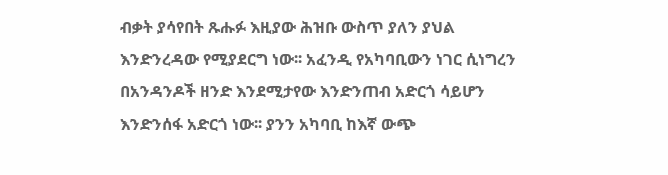ብቃት ያሳየበት ጹሑፉ እዚያው ሕዝቡ ውስጥ ያለን ያህል እንድንረዳው የሚያደርግ ነው፡፡ አፈንዲ የአካባቢውን ነገር ሲነግረን በአንዳንዶች ዘንድ እንደሚታየው እንድንጠብ አድርጎ ሳይሆን እንድንሰፋ አድርጎ ነው፡፡ ያንን አካባቢ ከእኛ ውጭ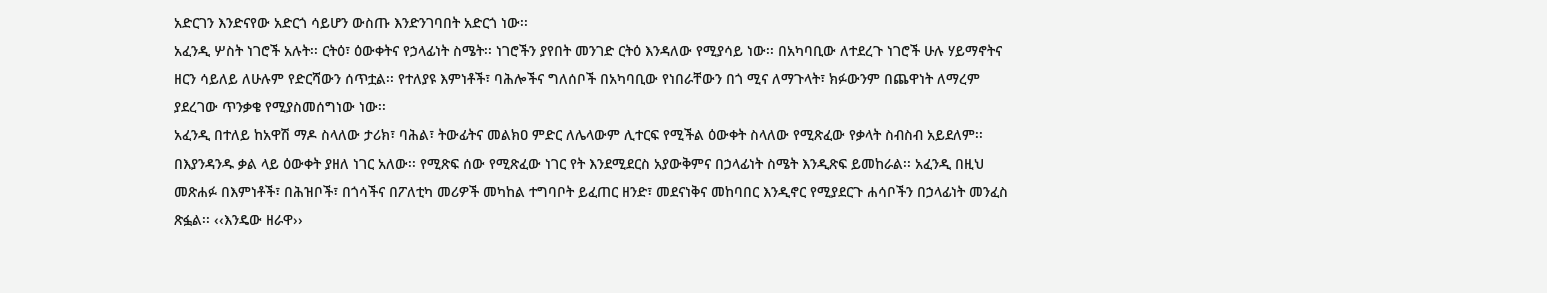አድርገን እንድናየው አድርጎ ሳይሆን ውስጡ እንድንገባበት አድርጎ ነው፡፡
አፈንዲ ሦስት ነገሮች አሉት፡፡ ርትዕ፣ ዕውቀትና የኃላፊነት ስሜት፡፡ ነገሮችን ያየበት መንገድ ርትዕ እንዳለው የሚያሳይ ነው፡፡ በአካባቢው ለተደረጉ ነገሮች ሁሉ ሃይማኖትና ዘርን ሳይለይ ለሁሉም የድርሻውን ሰጥቷል፡፡ የተለያዩ እምነቶች፣ ባሕሎችና ግለሰቦች በአካባቢው የነበራቸውን በጎ ሚና ለማጉላት፣ ክፉውንም በጨዋነት ለማረም ያደረገው ጥንቃቄ የሚያስመሰግነው ነው፡፡
አፈንዲ በተለይ ከአዋሽ ማዶ ስላለው ታሪክ፣ ባሕል፣ ትውፊትና መልክዐ ምድር ለሌላውም ሊተርፍ የሚችል ዕውቀት ስላለው የሚጽፈው የቃላት ስብስብ አይደለም፡፡ በእያንዳንዱ ቃል ላይ ዕውቀት ያዘለ ነገር አለው፡፡ የሚጽፍ ሰው የሚጽፈው ነገር የት እንደሚደርስ አያውቅምና በኃላፊነት ስሜት እንዲጽፍ ይመከራል፡፡ አፈንዲ በዚህ መጽሐፉ በእምነቶች፣ በሕዝቦች፣ በጎሳችና በፖለቲካ መሪዎች መካከል ተግባቦት ይፈጠር ዘንድ፣ መደናነቅና መከባበር እንዲኖር የሚያደርጉ ሐሳቦችን በኃላፊነት መንፈስ ጽፏል፡፡ ‹‹እንዴው ዘራዋ››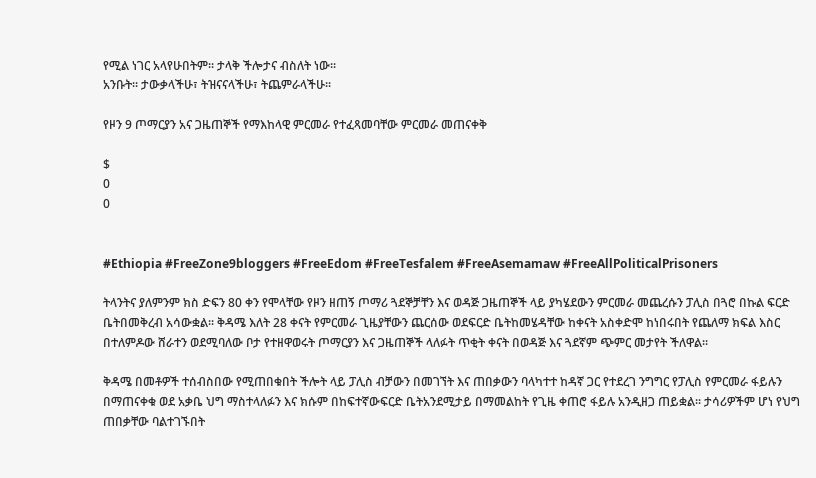የሚል ነገር አላየሁበትም፡፡ ታላቅ ችሎታና ብስለት ነው፡፡
አንቡት፡፡ ታውቃላችሁ፣ ትዝናናላችሁ፣ ትጨምራላችሁ፡፡

የዞን 9 ጦማርያን አና ጋዜጠኞች የማእከላዊ ምርመራ የተፈጻመባቸው ምርመራ መጠናቀቅ

$
0
0


#Ethiopia #FreeZone9bloggers #FreeEdom #FreeTesfalem #FreeAsemamaw #FreeAllPoliticalPrisoners

ትላንትና ያለምንም ክስ ድፍን 80 ቀን የሞላቸው የዞን ዘጠኝ ጦማሪ ጓደኞቻቸን እና ወዳጅ ጋዜጠኞች ላይ ያካሄደውን ምርመራ መጨረሱን ፓሊስ በጓሮ በኩል ፍርድ ቤትበመቅረብ አሳውቋል፡፡ ቅዳሜ እለት 28 ቀናት የምርመራ ጊዜያቸውን ጨርሰው ወደፍርድ ቤትከመሄዳቸው ከቀናት አስቀድሞ ከነበሩበት የጨለማ ክፍል እስር በተለምዶው ሸራተን ወደሚባለው ቦታ የተዘዋወሩት ጦማርያን እና ጋዜጠኞች ላለፉት ጥቂት ቀናት በወዳጅ እና ጓደኛም ጭምር መታየት ችለዋል፡፡

ቅዳሜ በመቶዎች ተሰብስበው የሚጠበቁበት ችሎት ላይ ፓሊስ ብቻውን በመገኘት እና ጠበቃውን ባላካተተ ከዳኛ ጋር የተደረገ ንግግር የፓሊስ የምርመራ ፋይሉን በማጠናቀቁ ወደ አቃቤ ህግ ማስተላለፉን እና ክሱም በከፍተኛውፍርድ ቤትአንደሚታይ በማመልከት የጊዜ ቀጠሮ ፋይሉ አንዲዘጋ ጠይቋል፡፡ ታሳሪዎችም ሆነ የህግ ጠበቃቸው ባልተገኙበት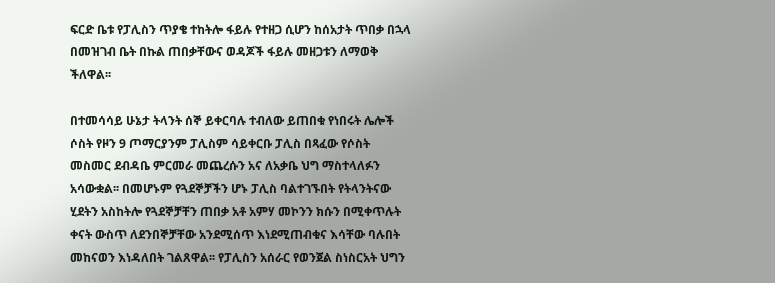ፍርድ ቤቱ የፓሊስን ጥያቄ ተከትሎ ፋይሉ የተዘጋ ሲሆን ከሰአታት ጥበቃ በኋላ በመዝገብ ቤት በኩል ጠበቃቸውና ወዳጆች ፋይሉ መዘጋቱን ለማወቅ ችለዋል፡፡

በተመሳሳይ ሁኔታ ትላንት ሰኞ ይቀርባሉ ተብለው ይጠበቁ የነበሩት ሌሎች ሶስት የዞን 9 ጦማርያንም ፓሊስም ሳይቀርቡ ፓሊስ በጻፈው የሶስት መስመር ደብዳቤ ምርመራ መጨረሱን አና ለአቃቤ ህግ ማስተላለፉን አሳውቋል፡፡ በመሆኑም የጓደኞቻችን ሆኑ ፓሊስ ባልተገኙበት የትላንትናው ሂደትን አስከትሎ የጓደኞቻቸን ጠበቃ አቶ አምሃ መኮንን ክሱን በሚቀጥሉት ቀናት ውስጥ ለደንበኞቻቸው አንደሚሰጥ እነደሚጠብቁና እሳቸው ባሉበት መከናወን እነዳለበት ገልጸዋል፡፡ የፓሊስን አሰራር የወንጀል ስነስርአት ህግን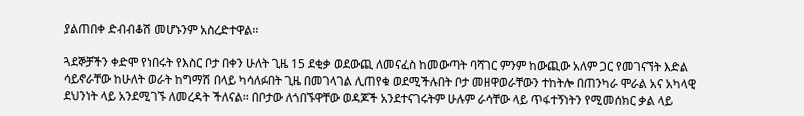ያልጠበቀ ድብብቆሽ መሆኑንም አስረድተዋል፡፡

ጓደኞቻችን ቀድሞ የነበሩት የእስር ቦታ በቀን ሁለት ጊዜ 15 ደቂቃ ወደውጪ ለመናፈስ ከመውጣት ባሻገር ምንም ከውጪው አለም ጋር የመገናኘት እድል ሳይኖራቸው ከሁለት ወራት ከግማሽ በላይ ካሳለፉበት ጊዜ በመገላገል ሊጠየቁ ወደሚችሉበት ቦታ መዘዋወራቸውን ተከትሎ በጠንካራ ሞራል አና አካላዊ ደህንነት ላይ አንደሚገኙ ለመረዳት ችለናል፡፡ በቦታው ለጎበኙዋቸው ወዳጆች አንደተናገሩትም ሁሉም ራሳቸው ላይ ጥፋተኝነትን የሚመሰክር ቃል ላይ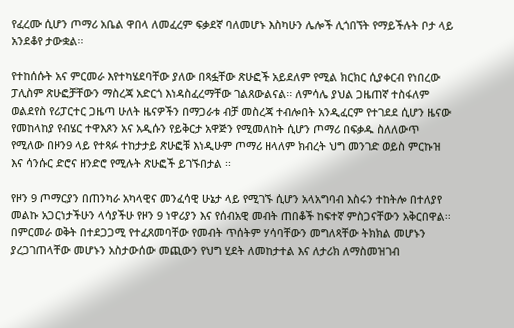የፈረሙ ሲሆን ጦማሪ አቤል ዋበላ ለመፈረም ፍቃደኛ ባለመሆኑ እስካሁን ሌሎች ሊጎበኘት የማይችሉት ቦታ ላይ አንደቆየ ታውቋል፡፡

የተከሰሱት አና ምርመራ እየተካሄደባቸው ያለው በጻፏቸው ጽሁፎች አይደለም የሚል ክርክር ሲያቀርብ የነበረው ፓሊስም ጽሁፎቻቸውን ማስረጃ አድርጎ እነዳስፈረማቸው ገልጸውልናል፡፡ ለምሳሌ ያህል ጋዜጠኛ ተስፋለም ወልደየስ የሪፓርተር ጋዜጣ ሁለት ዜናዎችን በማጋራቱ ብቻ መስረጃ ተብሎበት አንዲፈርም የተገደደ ሲሆን ዜናው የመከላከያ የብሄር ተዋእጾን አና አዲሱን የይቅርታ አዋጅን የሚመለከት ሲሆን ጦማሪ በፍቃዱ ስለለውጥ የሚለው በዞን9 ላይ የተጻፉ ተከታታይ ጽሁፎቹ እነዲሁም ጦማሪ ዘላለም ክብረት ህግ መንገድ ወይስ ምርኩዝ እና ሳንሱር ድሮና ዘንድሮ የሚሉት ጽሁፎች ይገኙበታል ፡፡

የዞን 9 ጦማርያን በጠንካራ አካላዊና መንፈሳዊ ሁኔታ ላይ የሚገኙ ሲሆን አላአግባብ እስሩን ተከትሎ በተለያየ መልኩ አጋርነታችሁን ላሳያችሁ የዞን 9 ነዋሪያን እና የሰብአዊ መብት ጠበቆች ከፍተኛ ምስጋናቸውን አቅርበዋል፡፡ በምርመራ ወቅት በተደጋጋሚ የተፈጸመባቸው የመብት ጥሰትም ሃሳባቸውን መግለጻቸው ትክክል መሆኑን ያረጋገጠላቸው መሆኑን አስታውሰው መጪውን የህግ ሂደት ለመከታተል እና ለታሪክ ለማስመዝገብ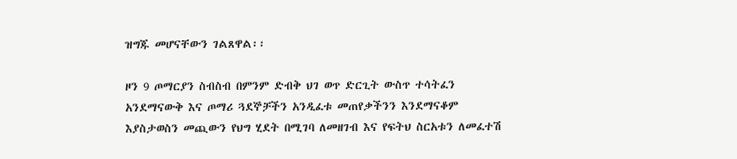ዝግጁ መሆናቸውን ገልጸዋል፡፡

ዞን 9 ጦማርያን ስብስብ በምንም ድብቅ ህገ ወጥ ድርጊት ውስጥ ተሳትፈን አንደማናውቅ እና ጦማሪ ጓደኞቻችን አንዲፈቱ መጠየቃችንን እንደማናቆም እያስታወስን መጪውን የህግ ሂደት በሚገባ ለመዘገብ እና የፍትህ ስርአቱን ለመፈተሽ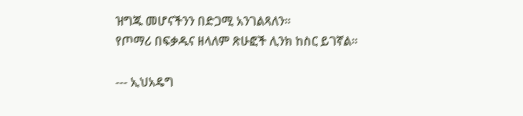ዝግጁ መሆናችንን በድጋሚ አንገልጻለን፡፡
የጦማሪ በፍቃዱና ዘላለም ጽሁፎች ሊንክ ከስር ይገኛል፡፡

--- ኢህአዴግ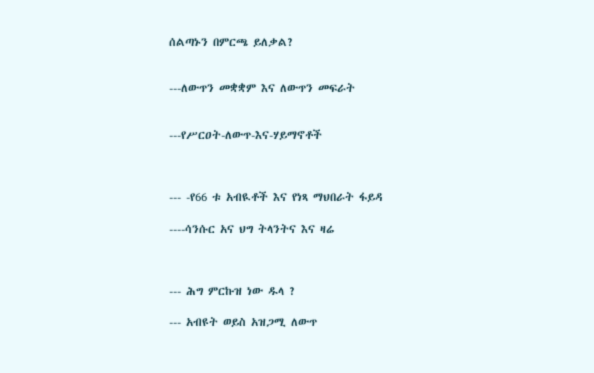ሰልጣኑን በምርጫ ይለቃል?


---ለውጥን መቋቋም እና ለውጥን መፍራት


---የሥርዐት-ለውጥ-እና-ሃይማኖቶች



--- -የ66 ቱ አብዪቶች እና የነጻ ማህበራት ፋይዳ

----ሳንሱር አና ህግ ትላንትና እና ዛሬ



--- ሕግ ምርኩዝ ነው ዱላ ?

--- አብዩት ወይስ አዝጋሚ ለውጥ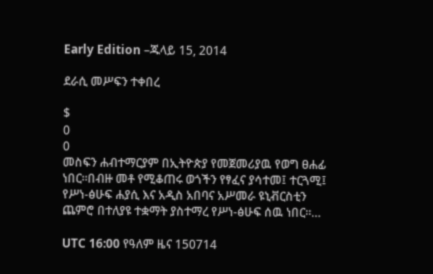Early Edition –ጁላይ 15, 2014

ደራሲ መሥፍን ተቀበረ

$
0
0
መስፍን ሐብተማርያም በኢትዮጵያ የመጀመሪያዉ የወግ ፀሐፊ ነበር።በብዙ መቶ የሚቆጠሩ ወጎችን የፃፈና ያሳተመ፤ ተርጓሚ፤ የሥነ-ፅሁፍ ሐያሲ እና አዲስ አበባና አሥመራ ዩኒቭርስቲን ጨምሮ በተለያዩ ተቋማት ያስተማረ የሥነ-ፅሁፍ ሰዉ ነበር።…

UTC 16:00 የዓለም ዜና 150714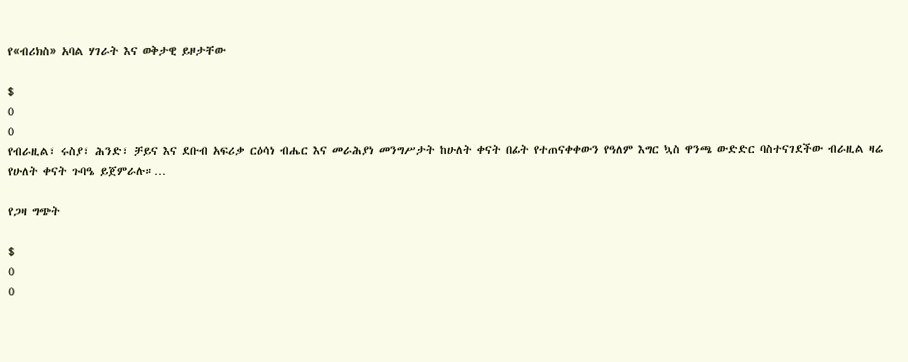የ«ብሪክስ» አባል ሃገራት እና ወቅታዊ ይዞታቸው

$
0
0
የብራዚል፣ ሩስያ፣ ሕንድ፣ ቻይና እና ደቡብ አፍሪቃ ርዕሳነ ብሔር እና መራሕያነ መንግሥታት ከሁለት ቀናት በፊት የተጠናቀቀውን የዓለም እግር ኳስ ዋንጫ ውድድር ባስተናገደችው ብራዚል ዛሬ የሁለት ቀናት ጉባዔ ይጀምራሉ።…

የጋዛ ግጭት

$
0
0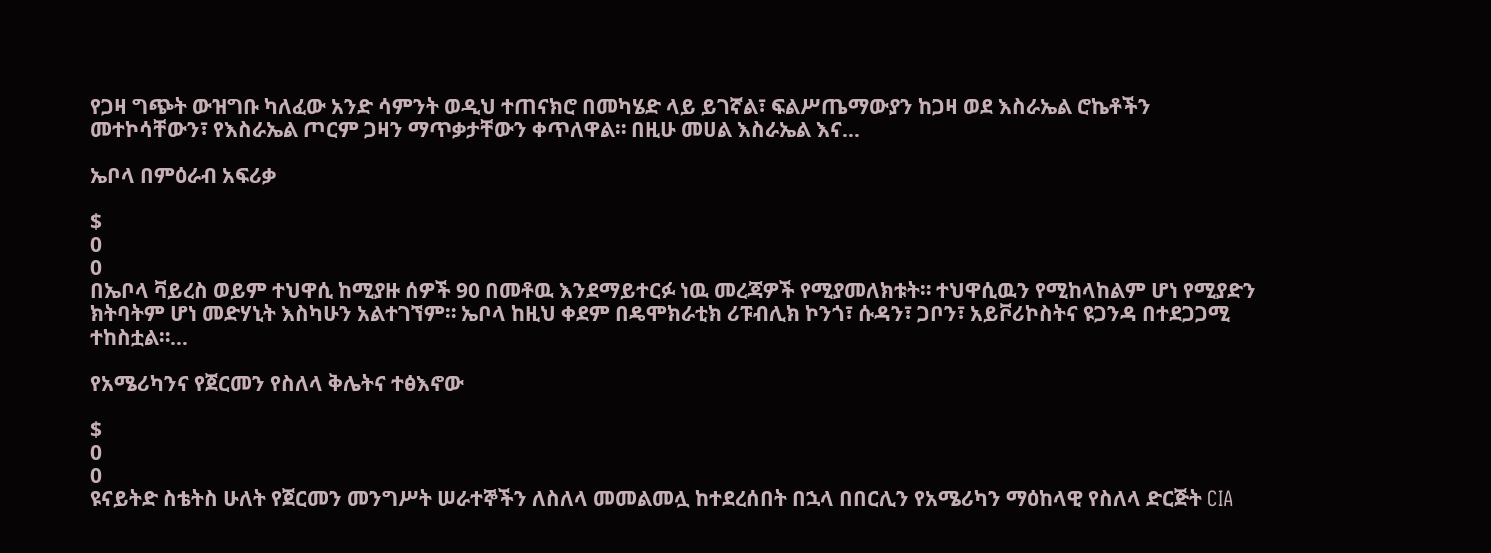የጋዛ ግጭት ውዝግቡ ካለፈው አንድ ሳምንት ወዲህ ተጠናክሮ በመካሄድ ላይ ይገኛል፣ ፍልሥጤማውያን ከጋዛ ወደ እስራኤል ሮኬቶችን መተኮሳቸውን፣ የእስራኤል ጦርም ጋዛን ማጥቃታቸውን ቀጥለዋል። በዚሁ መሀል እስራኤል እና…

ኤቦላ በምዕራብ አፍሪቃ

$
0
0
በኤቦላ ቫይረስ ወይም ተህዋሲ ከሚያዙ ሰዎች 90 በመቶዉ እንደማይተርፉ ነዉ መረጃዎች የሚያመለክቱት። ተህዋሲዉን የሚከላከልም ሆነ የሚያድን ክትባትም ሆነ መድሃኒት እስካሁን አልተገኘም። ኤቦላ ከዚህ ቀደም በዴሞክራቲክ ሪፑብሊክ ኮንጎ፣ ሱዳን፣ ጋቦን፣ አይቮሪኮስትና ዩጋንዳ በተደጋጋሚ ተከስቷል።…

የአሜሪካንና የጀርመን የስለላ ቅሌትና ተፅእኖው

$
0
0
ዩናይትድ ስቴትስ ሁለት የጀርመን መንግሥት ሠራተኞችን ለስለላ መመልመሏ ከተደረሰበት በኋላ በበርሊን የአሜሪካን ማዕከላዊ የስለላ ድርጅት CIA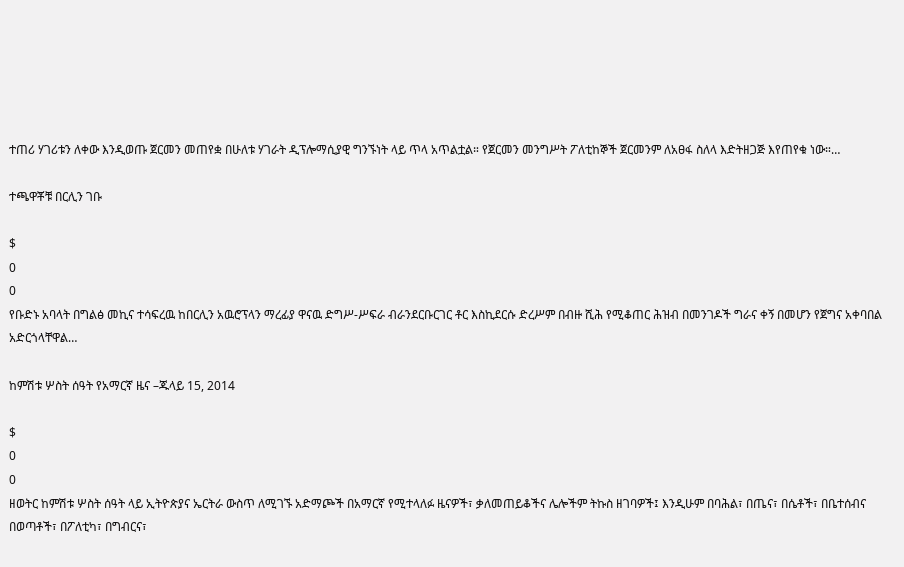ተጠሪ ሃገሪቱን ለቀው እንዲወጡ ጀርመን መጠየቋ በሁለቱ ሃገራት ዲፕሎማሲያዊ ግንኙነት ላይ ጥላ አጥልቷል። የጀርመን መንግሥት ፖለቲከኞች ጀርመንም ለአፀፋ ስለላ እድትዘጋጅ እየጠየቁ ነው።…

ተጫዋቾቹ በርሊን ገቡ

$
0
0
የቡድኑ አባላት በግልፅ መኪና ተሳፍረዉ ከበርሊን አዉሮፕላን ማረፊያ ዋናዉ ድግሥ-ሥፍራ ብራንደርቡርገር ቶር እስኪደርሱ ድረሥም በብዙ ሺሕ የሚቆጠር ሕዝብ በመንገዶች ግራና ቀኝ በመሆን የጀግና አቀባበል አድርጎላቸዋል…

ከምሽቱ ሦስት ሰዓት የአማርኛ ዜና –ጁላይ 15, 2014

$
0
0
ዘወትር ከምሽቱ ሦስት ሰዓት ላይ ኢትዮጵያና ኤርትራ ውስጥ ለሚገኙ አድማጮች በአማርኛ የሚተላለፉ ዜናዎች፣ ቃለመጠይቆችና ሌሎችም ትኩስ ዘገባዎች፤ እንዲሁም በባሕል፣ በጤና፣ በሴቶች፣ በቤተሰብና በወጣቶች፣ በፖለቲካ፣ በግብርና፣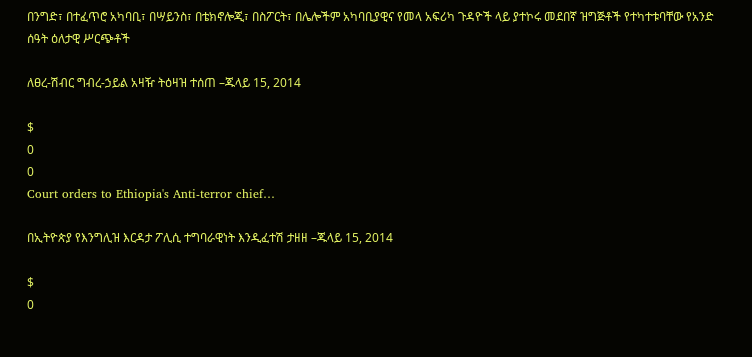በንግድ፣ በተፈጥሮ አካባቢ፣ በሣይንስ፣ በቴክኖሎጂ፣ በስፖርት፣ በሌሎችም አካባቢያዊና የመላ አፍሪካ ጉዳዮች ላይ ያተኮሩ መደበኛ ዝግጅቶች የተካተቱባቸው የአንድ ሰዓት ዕለታዊ ሥርጭቶች

ለፀረ-ሽብር ግብረ-ኃይል አዛዥ ትዕዛዝ ተሰጠ –ጁላይ 15, 2014

$
0
0
Court orders to Ethiopia's Anti-terror chief…

በኢትዮጵያ የእንግሊዝ እርዳታ ፖሊሲ ተግባራዊነት እንዲፈተሽ ታዘዘ –ጁላይ 15, 2014

$
0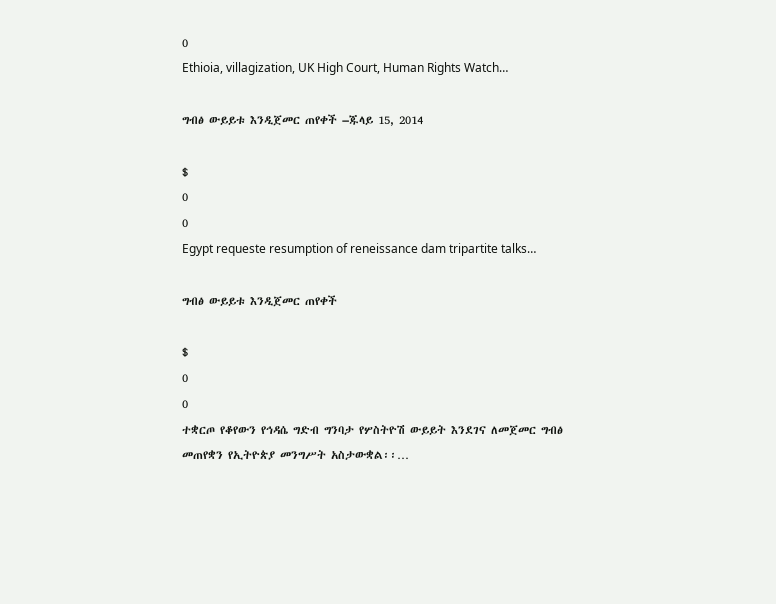0
Ethioia, villagization, UK High Court, Human Rights Watch…

ግብፅ ውይይቱ እንዲጀመር ጠየቀች –ጁላይ 15, 2014

$
0
0
Egypt requeste resumption of reneissance dam tripartite talks…

ግብፅ ውይይቱ እንዲጀመር ጠየቀች

$
0
0
ተቋርጦ የቆየውን የኅዳሴ ግድብ ግንባታ የሦስትዮሽ ውይይት እንደገና ለመጀመር ግብፅ መጠየቋን የኢትዮጵያ መንግሥት አስታውቋል፡፡…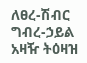ለፀረ-ሽብር ግብረ-ኃይል አዛዥ ትዕዛዝ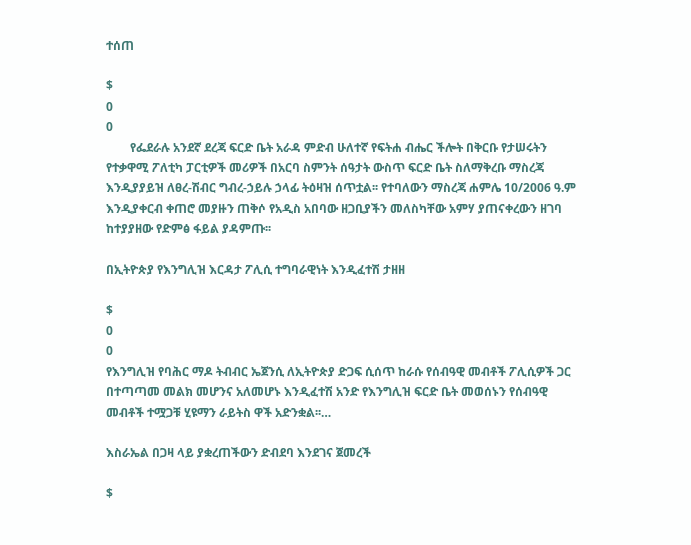ተሰጠ

$
0
0
        የፌደራሉ አንደኛ ደረጃ ፍርድ ቤት አራዳ ምድብ ሁለተኛ የፍትሐ ብሔር ችሎት በቅርቡ የታሠሩትን የተቃዋሚ ፖለቲካ ፓርቲዎች መሪዎች በአርባ ስምንት ሰዓታት ውስጥ ፍርድ ቤት ስለማቅረቡ ማስረጃ እንዲያያይዝ ለፀረ-ሽብር ግብረ-ኃይሉ ኃላፊ ትዕዛዝ ሰጥቷል፡፡ የተባለውን ማስረጃ ሐምሌ 10/2006 ዓ.ም እንዲያቀርብ ቀጠሮ መያዙን ጠቅሶ የአዲስ አበባው ዘጋቢያችን መለስካቸው አምሃ ያጠናቀረውን ዘገባ ከተያያዘው የድምፅ ፋይል ያዳምጡ፡፡

በኢትዮጵያ የእንግሊዝ እርዳታ ፖሊሲ ተግባራዊነት እንዲፈተሽ ታዘዘ

$
0
0
የእንግሊዝ የባሕር ማዶ ትብብር ኤጀንሲ ለኢትዮጵያ ድጋፍ ሲሰጥ ከራሱ የሰብዓዊ መብቶች ፖሊሲዎች ጋር በተጣጣመ መልክ መሆንና አለመሆኑ እንዲፈተሽ አንድ የእንግሊዝ ፍርድ ቤት መወሰኑን የሰብዓዊ መብቶች ተሟጋቹ ሂዩማን ራይትስ ዋች አድንቋል፡፡…

እስራኤል በጋዛ ላይ ያቋረጠችውን ድብደባ እንደገና ጀመረች

$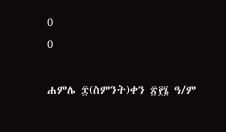0
0

ሐምሌ ፰(ስምንት)ቀን ፳፻፮ ዓ/ም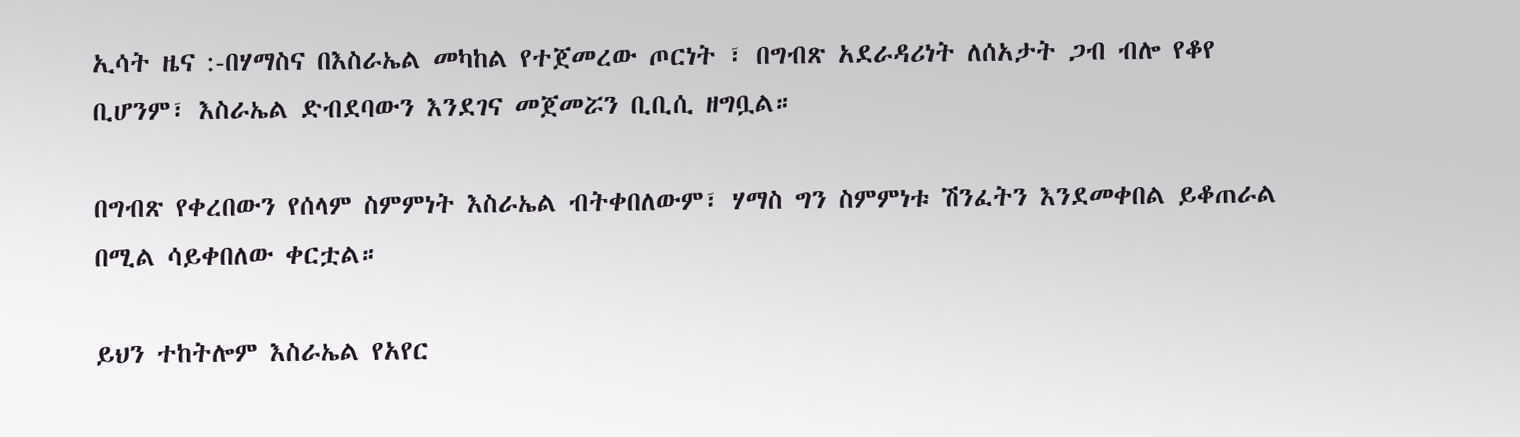ኢሳት ዜና :-በሃማስና በእስራኤል መካከል የተጀመረው ጦርነት ፣ በግብጽ አደራዳሪነት ለሰአታት ጋብ ብሎ የቆየ ቢሆንም፣ እስራኤል ድብደባውን እንደገና መጀመሯን ቢቢሲ ዘግቧል።

በግብጽ የቀረበውን የሰላም ስምምነት እስራኤል ብትቀበለውም፣ ሃማስ ግን ስምምነቱ ሽንፈትን እንደመቀበል ይቆጠራል በሚል ሳይቀበለው ቀርቷል።

ይህን ተከትሎም እስራኤል የአየር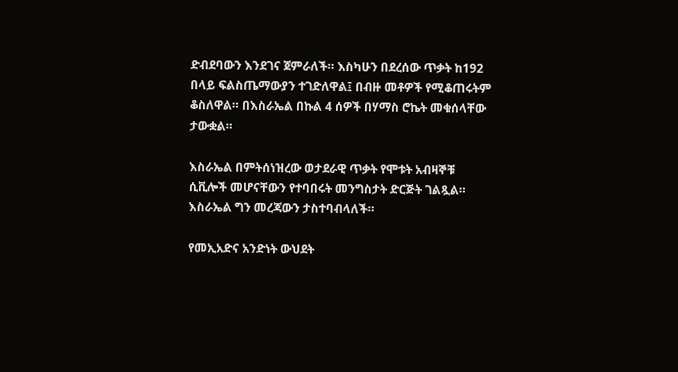ድብደባውን እንደገና ጀምራለች። እስካሁን በደረሰው ጥቃት ከ192 በላይ ፍልስጤማውያን ተገድለዋል፤ በብዙ መቶዎች የሚቆጠሩትም ቆስለዋል። በእስራኤል በኩል 4 ሰዎች በሃማስ ሮኬት መቁሰላቸው ታውቋል።

እስራኤል በምትሰነዝረው ወታደራዊ ጥቃት የሞቱት አብዛኞቹ ሲቪሎች መሆናቸውን የተባበሩት መንግስታት ድርጅት ገልጿል። እስራኤል ግን መረጃውን ታስተባብላለች።

የመኢአድና አንድነት ውህደት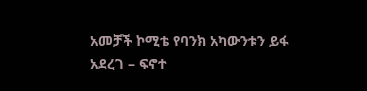አመቻች ኮሚቴ የባንክ አካውንቱን ይፋ አደረገ – ፍኖተ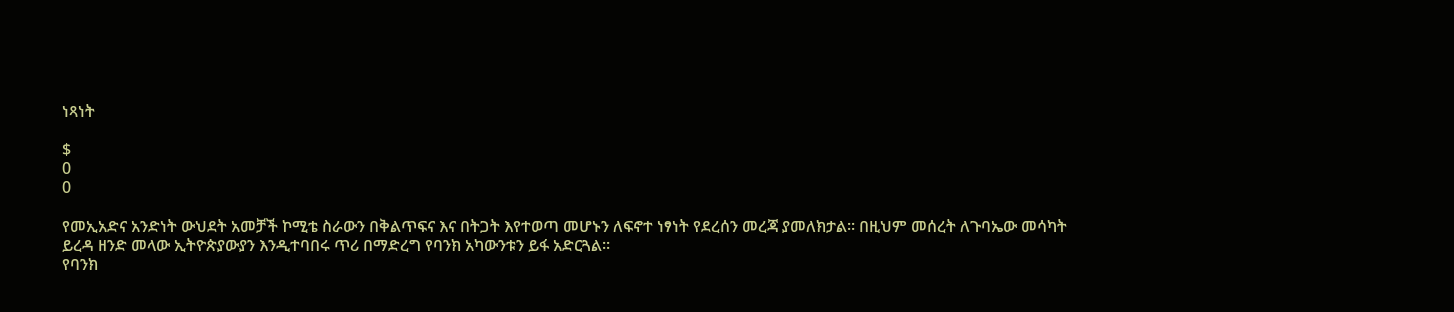ነጻነት

$
0
0

የመኢአድና አንድነት ውህደት አመቻች ኮሚቴ ስራውን በቅልጥፍና እና በትጋት እየተወጣ መሆኑን ለፍኖተ ነፃነት የደረሰን መረጃ ያመለክታል፡፡ በዚህም መሰረት ለጉባኤው መሳካት ይረዳ ዘንድ መላው ኢትዮጵያውያን እንዲተባበሩ ጥሪ በማድረግ የባንክ አካውንቱን ይፋ አድርጓል፡፡
የባንክ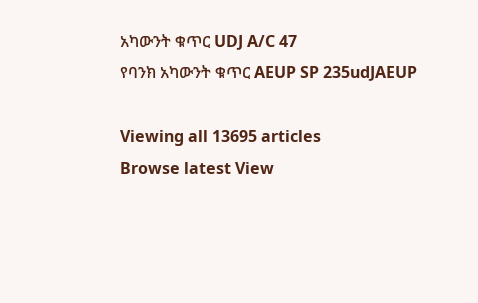አካውንት ቁጥር UDJ A/C 47
የባንክ አካውንት ቁጥር AEUP SP 235udJAEUP

Viewing all 13695 articles
Browse latest View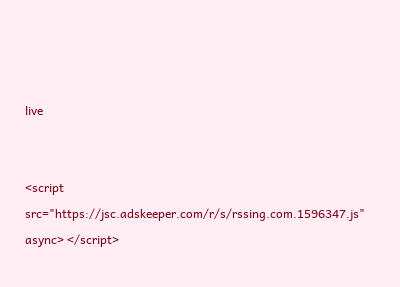live


<script src="https://jsc.adskeeper.com/r/s/rssing.com.1596347.js" async> </script>